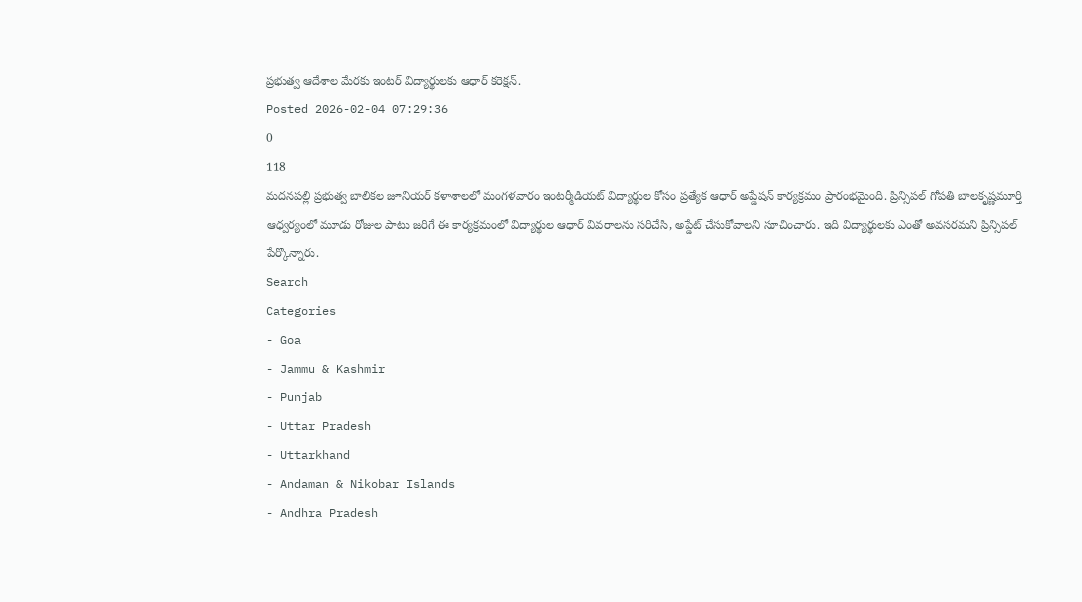ప్రభుత్వ ఆదేశాల మేరకు ఇంటర్ విద్యార్థులకు ఆధార్ కరెక్షన్.
Posted 2026-02-04 07:29:36
0
118
మదనపల్లి ప్రభుత్వ బాలికల జూనియర్ కళాశాలలో మంగళవారం ఇంటర్మీడియట్ విద్యార్థుల కోసం ప్రత్యేక ఆధార్ అప్డేషన్ కార్యక్రమం ప్రారంభమైంది. ప్రిన్సిపల్ గోపతి బాలకృష్ణమూర్తి ఆధ్వర్యంలో మూడు రోజుల పాటు జరిగే ఈ కార్యక్రమంలో విద్యార్థుల ఆధార్ వివరాలను సరిచేసి, అప్డేట్ చేసుకోవాలని సూచించారు. ఇది విద్యార్థులకు ఎంతో అవసరమని ప్రిన్సిపల్ పేర్కొన్నారు.
Search
Categories
- Goa
- Jammu & Kashmir
- Punjab
- Uttar Pradesh
- Uttarkhand
- Andaman & Nikobar Islands
- Andhra Pradesh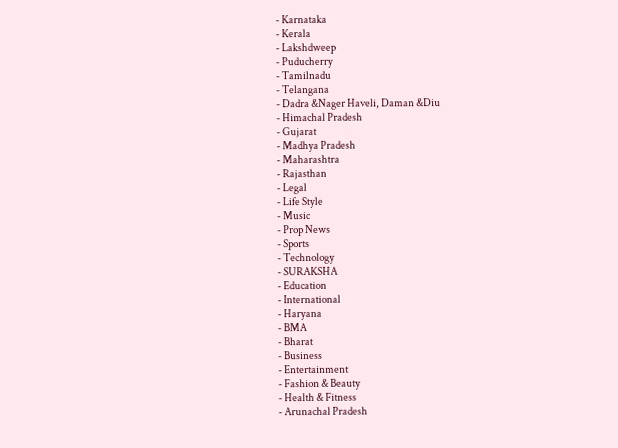- Karnataka
- Kerala
- Lakshdweep
- Puducherry
- Tamilnadu
- Telangana
- Dadra &Nager Haveli, Daman &Diu
- Himachal Pradesh
- Gujarat
- Madhya Pradesh
- Maharashtra
- Rajasthan
- Legal
- Life Style
- Music
- Prop News
- Sports
- Technology
- SURAKSHA
- Education
- International
- Haryana
- BMA
- Bharat
- Business
- Entertainment
- Fashion & Beauty
- Health & Fitness
- Arunachal Pradesh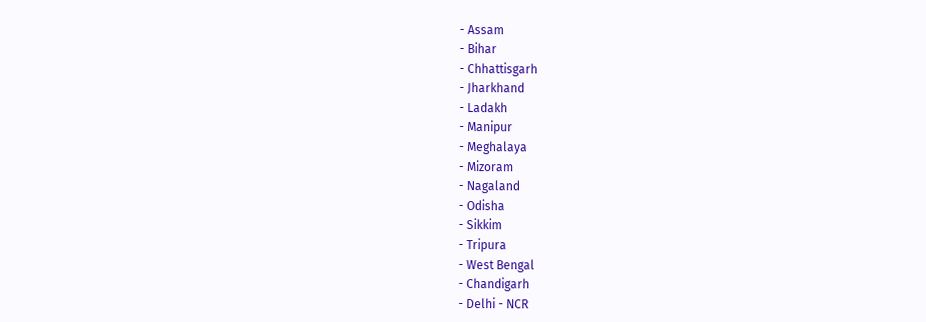- Assam
- Bihar
- Chhattisgarh
- Jharkhand
- Ladakh
- Manipur
- Meghalaya
- Mizoram
- Nagaland
- Odisha
- Sikkim
- Tripura
- West Bengal
- Chandigarh
- Delhi - NCR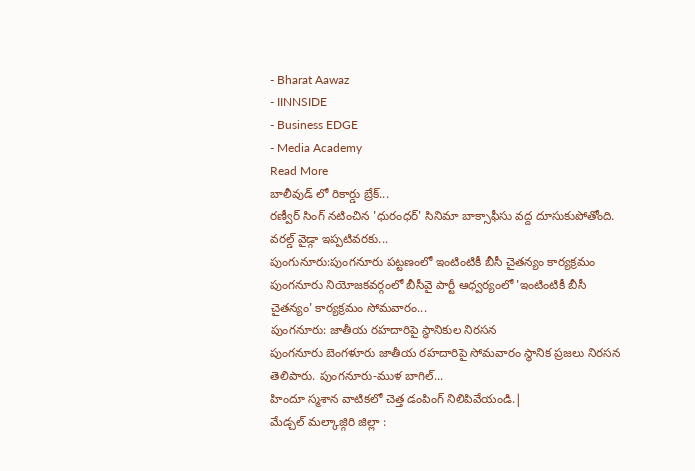- Bharat Aawaz
- IINNSIDE
- Business EDGE
- Media Academy
Read More
బాలీవుడ్ లో రికార్డు బ్రేక్...
రణ్వీర్ సింగ్ నటించిన 'ధురంధర్' సినిమా బాక్సాఫీసు వద్ద దూసుకుపోతోంది. వరల్డ్ వైడ్గా ఇప్పటివరకు...
పుంగునూరు:పుంగనూరు పట్టణంలో ఇంటింటికీ బీసీ చైతన్యం కార్యక్రమం
పుంగనూరు నియోజకవర్గంలో బీసీవై పార్టీ ఆధ్వర్యంలో 'ఇంటింటికీ బీసీ చైతన్యం' కార్యక్రమం సోమవారం...
పుంగనూరు: జాతీయ రహదారిపై స్థానికుల నిరసన
పుంగనూరు బెంగళూరు జాతీయ రహదారిపై సోమవారం స్థానిక ప్రజలు నిరసన తెలిపారు. పుంగనూరు-ముళ బాగిల్...
హిందూ స్మశాన వాటికలో చెత్త డంపింగ్ నిలిపివేయండి.|
మేడ్చల్ మల్కాజ్గిరి జిల్లా :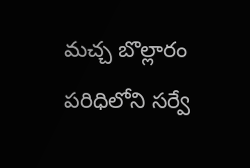మచ్చ బొల్లారం పరిధిలోని సర్వే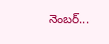నెంబర్...